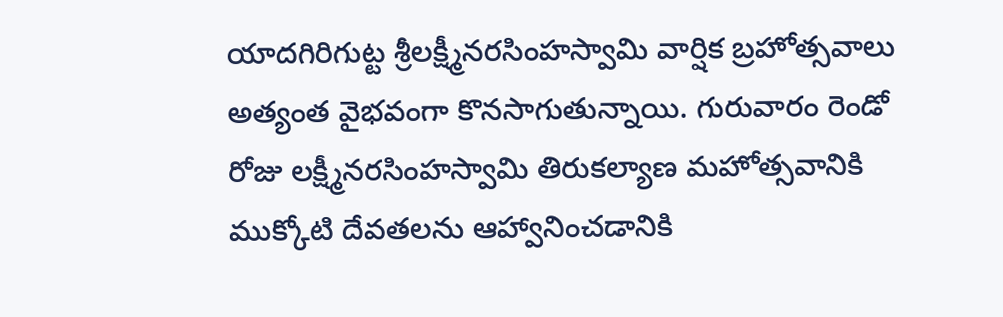యాదగిరిగుట్ట శ్రీలక్ష్మీనరసింహస్వామి వార్షిక బ్రహోత్సవాలు అత్యంత వైభవంగా కొనసాగుతున్నాయి. గురువారం రెండో రోజు లక్ష్మీనరసింహస్వామి తిరుకల్యాణ మహోత్సవానికి ముక్కోటి దేవతలను ఆహ్వానించడానికి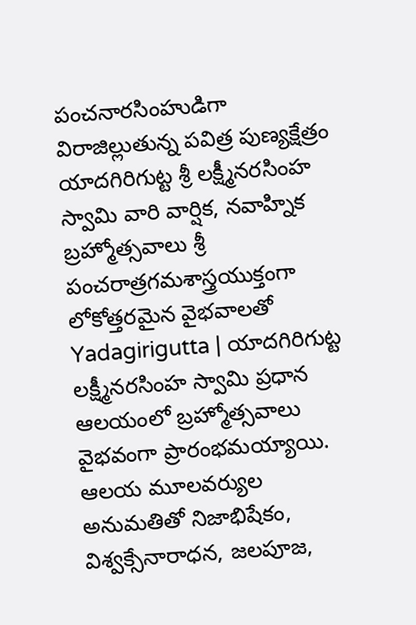పంచనారసింహుడిగా విరాజిల్లుతున్న పవిత్ర పుణ్యక్షేత్రం యాదగిరిగుట్ట శ్రీ లక్ష్మీనరసింహ స్వామి వారి వార్షిక, నవాహ్నిక బ్రహ్మోత్సవాలు శ్రీ పంచరాత్రగమశాస్త్రయుక్తంగా లోకోత్తరమైన వైభవాలతో
Yadagirigutta | యాదగిరిగుట్ట లక్ష్మీనరసింహ స్వామి ప్రధాన ఆలయంలో బ్రహ్మోత్సవాలు వైభవంగా ప్రారంభమయ్యాయి. ఆలయ మూలవర్యుల అనుమతితో నిజాభిషేకం, విశ్వక్సేనారాధన, జలపూజ,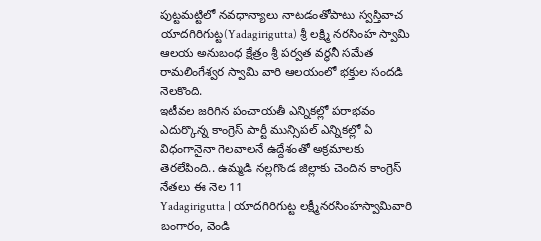పుట్టమట్టిలో నవధాన్యాలు నాటడంతోపాటు స్వస్తివాచ
యాదగిరిగుట్ట(Yadagirigutta) శ్రీ లక్ష్మి నరసింహ స్వామి ఆలయ అనుబంధ క్షేత్రం శ్రీ పర్వత వర్ధనీ సమేత రామలింగేశ్వర స్వామి వారి ఆలయంలో భక్తుల సందడి నెలకొంది.
ఇటీవల జరిగిన పంచాయతీ ఎన్నికల్లో పరాభవం ఎదుర్కొన్న కాంగ్రెస్ పార్టీ మున్సిపల్ ఎన్నికల్లో ఏ విధంగానైనా గెలవాలనే ఉద్దేశంతో అక్రమాలకు తెరలేపింది.. ఉమ్మడి నల్లగొండ జిల్లాకు చెందిన కాంగ్రెస్ నేతలు ఈ నెల 11
Yadagirigutta | యాదగిరిగుట్ట లక్ష్మీనరసింహస్వామివారి బంగారం, వెండి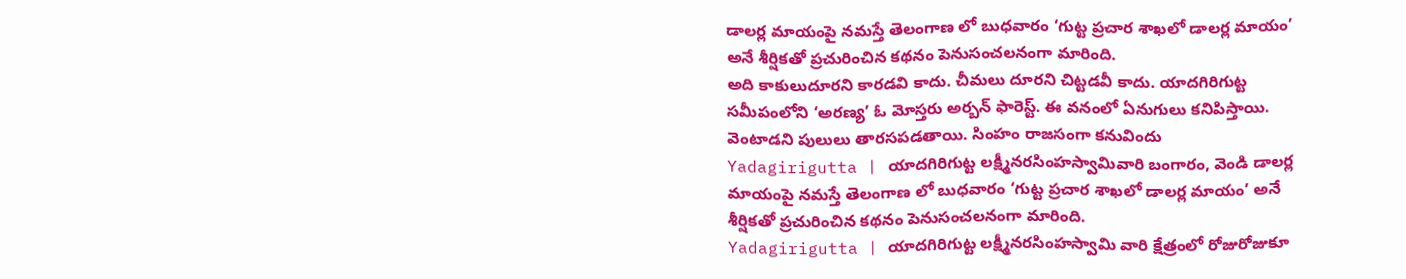డాలర్ల మాయంపై నమస్తే తెలంగాణ లో బుధవారం ‘గుట్ట ప్రచార శాఖలో డాలర్ల మాయం’ అనే శీర్షికతో ప్రచురించిన కథనం పెనుసంచలనంగా మారింది.
అది కాకులుదూరని కారడవి కాదు. చీమలు దూరని చిట్టడవీ కాదు. యాదగిరిగుట్ట సమీపంలోని ‘అరణ్య’ ఓ మోస్తరు అర్బన్ ఫారెస్ట్. ఈ వనంలో ఏనుగులు కనిపిస్తాయి. వెంటాడని పులులు తారసపడతాయి. సింహం రాజసంగా కనువిందు
Yadagirigutta | యాదగిరిగుట్ట లక్ష్మీనరసింహస్వామివారి బంగారం, వెండి డాలర్ల మాయంపై నమస్తే తెలంగాణ లో బుధవారం ‘గుట్ట ప్రచార శాఖలో డాలర్ల మాయం’ అనే శీర్షికతో ప్రచురించిన కథనం పెనుసంచలనంగా మారింది.
Yadagirigutta | యాదగిరిగుట్ట లక్ష్మీనరసింహస్వామి వారి క్షేత్రంలో రోజురోజుకూ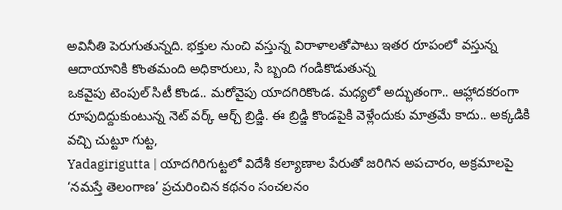అవినీతి పెరుగుతున్నది. భక్తుల నుంచి వస్తున్న విరాళాలతోపాటు ఇతర రూపంలో వస్తున్న ఆదాయానికి కొంతమంది అధికారులు, సి బ్బంది గండికొడుతున్న
ఒకవైపు టెంపుల్ సిటీ కొండ.. మరోవైపు యాదగిరికొండ. మధ్యలో అద్భుతంగా.. ఆహ్లాదకరంగా రూపుదిద్దుకుంటున్న నెట్ వర్క్ ఆర్చ్ బ్రిడ్జి. ఈ బ్రిడ్జి కొండపైకి వెళ్లేందుకు మాత్రమే కాదు.. అక్కడికి వచ్చి చుట్టూ గుట్ట,
Yadagirigutta | యాదగిరిగుట్టలో విదేశీ కల్యాణాల పేరుతో జరిగిన అపచారం, అక్రమాలపై ‘నమస్తే తెలంగాణ’ ప్రచురించిన కథనం సంచలనం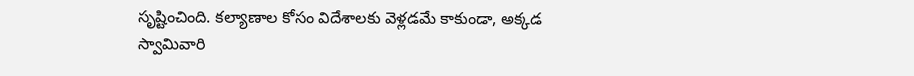సృష్టించింది. కల్యాణాల కోసం విదేశాలకు వెళ్లడమే కాకుండా, అక్కడ స్వామివారి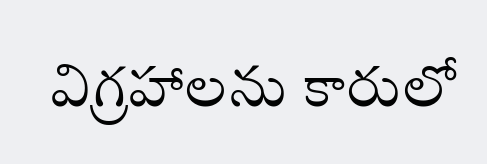విగ్రహాలను కారులో